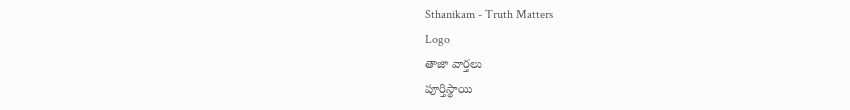Sthanikam - Truth Matters
Logo
తాజా వార్తలు
పూర్తిస్థాయి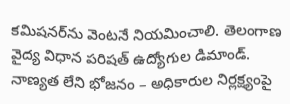కమిషనర్‌ను వెంటనే నియమించాలి. తెలంగాణ వైద్య విధాన పరిషత్ ఉద్యోగుల డిమాండ్. నాణ్యత లేని భోజనం – అధికారుల నిర్లక్ష్యంపై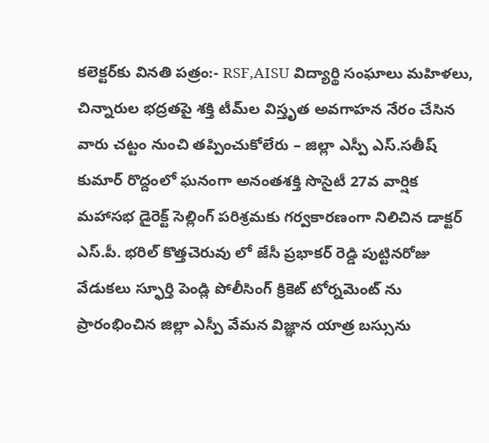కలెక్టర్‌కు వినతి పత్రం:- RSF,AISU విద్యార్థి సంఘాలు మహిళలు, చిన్నారుల భద్రతపై శక్తి టీమ్‌ల విస్తృత అవగాహన నేరం చేసిన వారు చట్టం నుంచి తప్పించుకోలేరు – జిల్లా ఎస్పీ ఎస్.సతీష్ కుమార్ రొద్దంలో ఘనంగా అనంతశక్తి సొసైటీ 27వ వార్షిక మహాసభ డైరెక్ట్ సెల్లింగ్ పరిశ్రమకు గర్వకారణంగా నిలిచిన డాక్టర్ ఎస్.పీ. భరిల్ కొత్తచెరువు లో జేసీ ప్రభాకర్ రెడ్డి పుట్టినరోజు వేడుకలు స్ఫూర్తి పెండ్లి పోలీసింగ్ క్రికెట్ టోర్నమెంట్ ను ప్రారంభించిన జిల్లా ఎస్పీ వేమన విజ్ఞాన యాత్ర బస్సును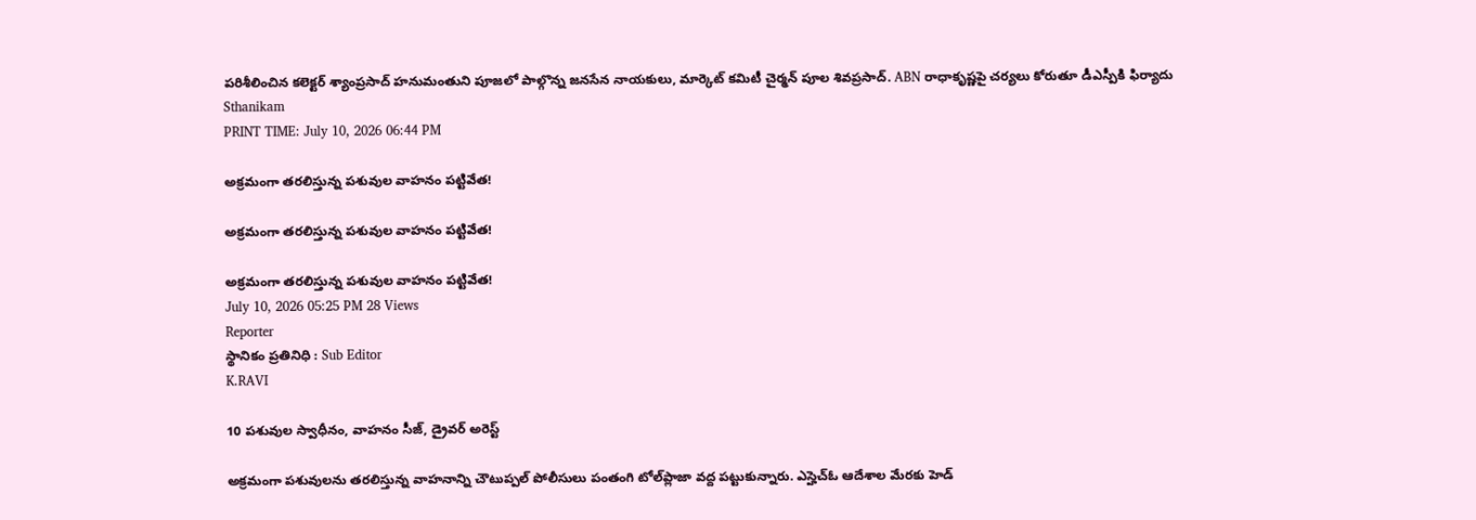పరిశీలించిన కలెక్టర్ శ్యాంప్రసాద్ హనుమంతుని పూజలో పాల్గొన్న జనసేన నాయకులు, మార్కెట్ కమిటీ చైర్మన్ పూల శివప్రసాద్. ABN రాధాకృష్ణపై చర్యలు కోరుతూ డీఎస్పీకి ఫిర్యాదు
Sthanikam
PRINT TIME: July 10, 2026 06:44 PM

అక్రమంగా తరలిస్తున్న పశువుల వాహనం పట్టివేత!

అక్రమంగా తరలిస్తున్న పశువుల వాహనం పట్టివేత!

అక్రమంగా తరలిస్తున్న పశువుల వాహనం పట్టివేత!
July 10, 2026 05:25 PM 28 Views
Reporter
స్థానికం ప్రతినిధి : Sub Editor
K.RAVI

10 పశువుల స్వాధీనం, వాహనం సీజ్, డ్రైవర్ అరెస్ట్

అక్రమంగా పశువులను తరలిస్తున్న వాహనాన్ని చౌటుప్పల్ పోలీసులు పంతంగి టోల్‌ప్లాజా వద్ద పట్టుకున్నారు. ఎస్హెచ్‌ఓ ఆదేశాల మేరకు హెడ్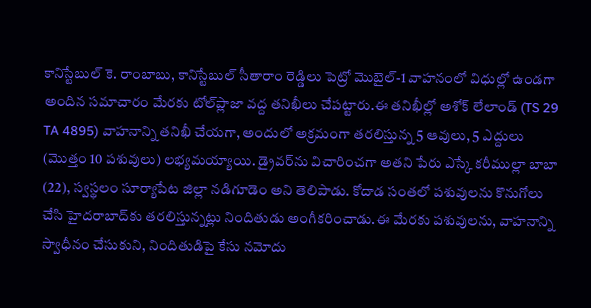కానిస్టేబుల్ కె. రాంబాబు, కానిస్టేబుల్ సీతారాం రెడ్డిలు పెట్రో మొబైల్-1 వాహనంలో విధుల్లో ఉండగా అందిన సమాచారం మేరకు టోల్‌ప్లాజా వద్ద తనిఖీలు చేపట్టారు.ఈ తనిఖీల్లో అశోక్ లేలాండ్ (TS 29 TA 4895) వాహనాన్ని తనిఖీ చేయగా, అందులో అక్రమంగా తరలిస్తున్న 5 ఆవులు, 5 ఎద్దులు (మొత్తం 10 పశువులు) లభ్యమయ్యాయి. డ్రైవర్‌ను విచారించగా అతని పేరు ఎస్కే కరీముల్లా బాబా (22), స్వస్థలం సూర్యాపేట జిల్లా నడిగూడెం అని తెలిపాడు. కోదాడ సంతలో పశువులను కొనుగోలు చేసి హైదరాబాద్‌కు తరలిస్తున్నట్లు నిందితుడు అంగీకరించాడు.ఈ మేరకు పశువులను, వాహనాన్ని స్వాధీనం చేసుకుని, నిందితుడిపై కేసు నమోదు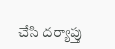చేసి దర్యాప్తు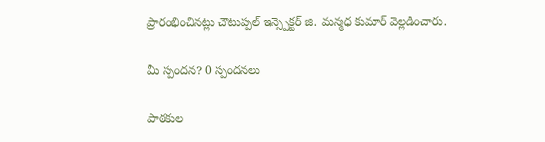ప్రారంభించినట్లు చౌటుప్పల్ ఇన్స్పెక్టర్ జి. మన్మధ కుమార్ వెల్లడించారు.

మీ స్పందన? 0 స్పందనలు

పాఠకుల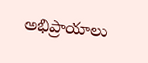అభిప్రాయాలు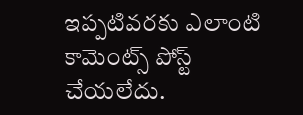ఇప్పటివరకు ఎలాంటి కామెంట్స్ పోస్ట్ చేయలేదు.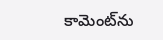కామెంట్‌ను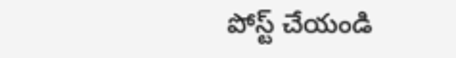పోస్ట్ చేయండి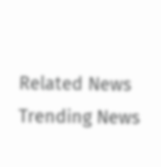Related News
Trending News